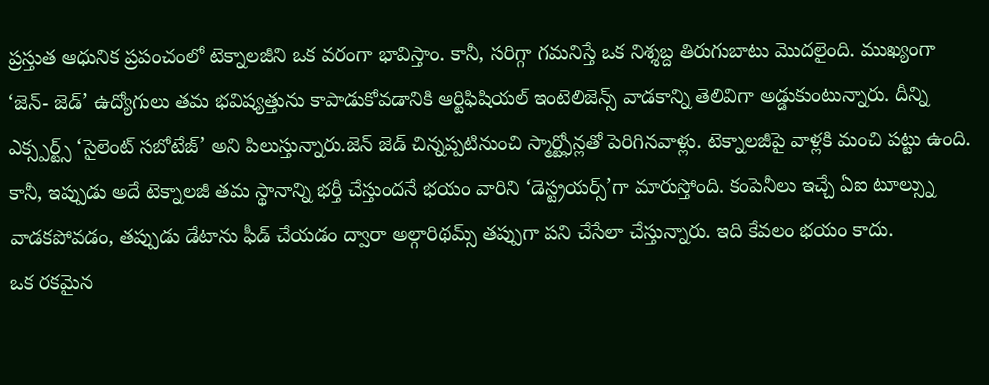ప్రస్తుత ఆధునిక ప్రపంచంలో టెక్నాలజీని ఒక వరంగా భావిస్తాం. కానీ, సరిగ్గా గమనిస్తే ఒక నిశ్శబ్ద తిరుగుబాటు మొదలైంది. ముఖ్యంగా ‘జెన్- జెడ్’ ఉద్యోగులు తమ భవిష్యత్తును కాపాడుకోవడానికి ఆర్టిఫిషియల్ ఇంటెలిజెన్స్ వాడకాన్ని తెలివిగా అడ్డుకుంటున్నారు. దీన్ని ఎక్స్పర్ట్స్ ‘సైలెంట్ సబోటేజ్’ అని పిలుస్తున్నారు.జెన్ జెడ్ చిన్నప్పటినుంచి స్మార్ట్ఫోన్లతో పెరిగినవాళ్లు. టెక్నాలజీపై వాళ్లకి మంచి పట్టు ఉంది. కానీ, ఇప్పుడు అదే టెక్నాలజీ తమ స్థానాన్ని భర్తీ చేస్తుందనే భయం వారిని ‘డెస్ట్రయర్స్’గా మారుస్తోంది. కంపెనీలు ఇచ్చే ఏఐ టూల్స్ను వాడకపోవడం, తప్పుడు డేటాను ఫీడ్ చేయడం ద్వారా అల్గారిథమ్స్ తప్పుగా పని చేసేలా చేస్తున్నారు. ఇది కేవలం భయం కాదు.
ఒక రకమైన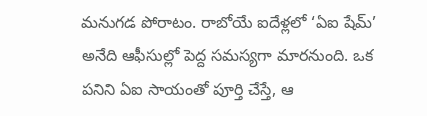మనుగడ పోరాటం. రాబోయే ఐదేళ్లలో ‘ఏఐ షేమ్’ అనేది ఆఫీసుల్లో పెద్ద సమస్యగా మారనుంది. ఒక పనిని ఏఐ సాయంతో పూర్తి చేస్తే, ఆ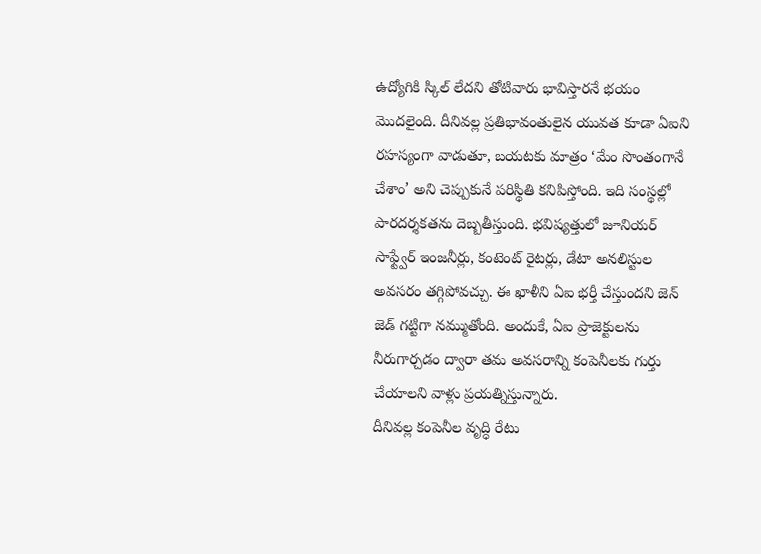ఉద్యోగికి స్కిల్ లేదని తోటివారు భావిస్తారనే భయం మొదలైంది. దీనివల్ల ప్రతిభావంతులైన యువత కూడా ఏఐని రహస్యంగా వాడుతూ, బయటకు మాత్రం ‘మేం సొంతంగానే చేశాం’ అని చెప్పుకునే పరిస్థితి కనిపిస్తోంది. ఇది సంస్థల్లో పారదర్శకతను దెబ్బతీస్తుంది. భవిష్యత్తులో జూనియర్ సాఫ్ట్వేర్ ఇంజనీర్లు, కంటెంట్ రైటర్లు, డేటా అనలిస్టుల అవసరం తగ్గిపోవచ్చు. ఈ ఖాళీని ఏఐ భర్తీ చేస్తుందని జెన్ జెడ్ గట్టిగా నమ్ముతోంది. అందుకే, ఏఐ ప్రాజెక్టులను నీరుగార్చడం ద్వారా తమ అవసరాన్ని కంపెనీలకు గుర్తు చేయాలని వాళ్లు ప్రయత్నిస్తున్నారు.
దీనివల్ల కంపెనీల వృద్ధి రేటు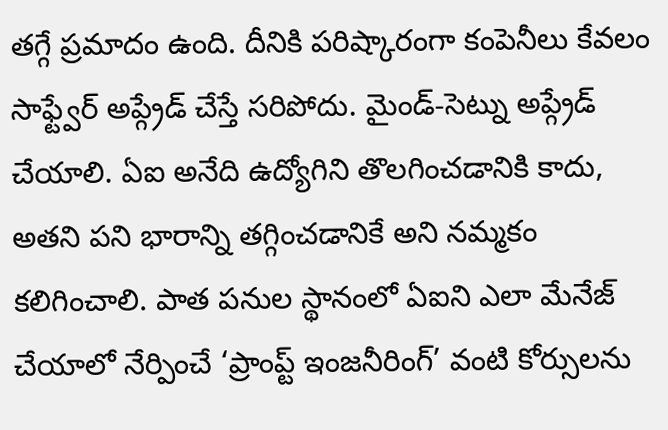తగ్గే ప్రమాదం ఉంది. దీనికి పరిష్కారంగా కంపెనీలు కేవలం సాఫ్ట్వేర్ అప్గ్రేడ్ చేస్తే సరిపోదు. మైండ్-సెట్ను అప్గ్రేడ్ చేయాలి. ఏఐ అనేది ఉద్యోగిని తొలగించడానికి కాదు, అతని పని భారాన్ని తగ్గించడానికే అని నమ్మకం కలిగించాలి. పాత పనుల స్థానంలో ఏఐని ఎలా మేనేజ్ చేయాలో నేర్పించే ‘ప్రాంప్ట్ ఇంజనీరింగ్’ వంటి కోర్సులను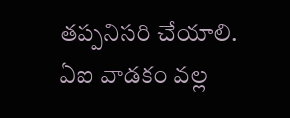తప్పనిసరి చేయాలి. ఏఐ వాడకం వల్ల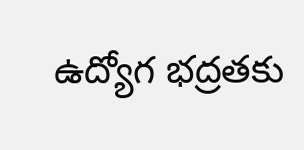ఉద్యోగ భద్రతకు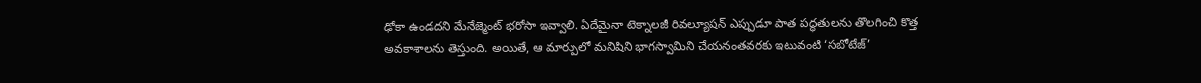ఢోకా ఉండదని మేనేజ్మెంట్ భరోసా ఇవ్వాలి. ఏదేమైనా టెక్నాలజీ రివల్యూషన్ ఎప్పుడూ పాత పద్ధతులను తొలగించి కొత్త అవకాశాలను తెస్తుంది. అయితే, ఆ మార్పులో మనిషిని భాగస్వామిని చేయనంతవరకు ఇటువంటి ‘సబోటేజ్’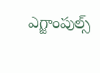ఎగ్జాంపుల్స్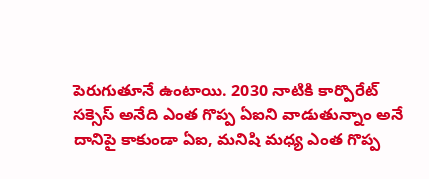పెరుగుతూనే ఉంటాయి. 2030 నాటికి కార్పొరేట్ సక్సెస్ అనేది ఎంత గొప్ప ఏఐని వాడుతున్నాం అనే దానిపై కాకుండా ఏఐ, మనిషి మధ్య ఎంత గొప్ప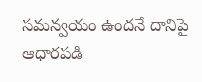సమన్వయం ఉందనే దానిపై ఆధారపడి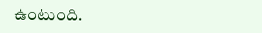ఉంటుంది.